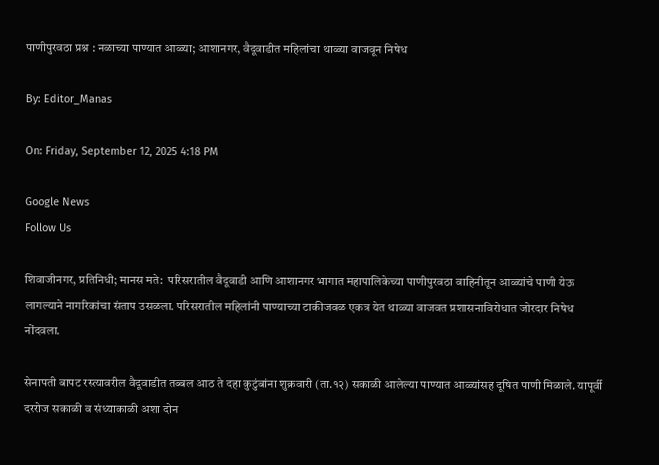पाणीपुरवठा प्रश्न : नळाच्या पाण्यात आळ्या; आशानगर, वैदूवाडीत महिलांचा थाळ्या वाजवून निषेध

By: Editor_Manas

On: Friday, September 12, 2025 4:18 PM

Google News
Follow Us

शिवाजीनगर, प्रतिनिधी; मानस मते:  परिसरातील वैदूवाडी आणि आशानगर भागात महापालिकेच्या पाणीपुरवठा वाहिनीतून आळ्यांचे पाणी येऊ लागल्याने नागरिकांचा संताप उसळला. परिसरातील महिलांनी पाण्याच्या टाकीजवळ एकत्र येत थाळ्या वाजवत प्रशासनाविरोधात जोरदार निषेध नोंदवला.

सेनापती बापट रस्त्यावरील वैदूवाडीत तब्बल आठ ते दहा कुटुंबांना शुक्रवारी (ता.१२) सकाळी आलेल्या पाण्यात आळ्यांसह दूषित पाणी मिळाले. यापूर्वी दररोज सकाळी व संध्याकाळी अशा दोन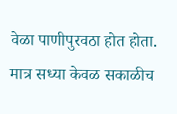वेळा पाणीपुरवठा होत होता. मात्र सध्या केवळ सकाळीच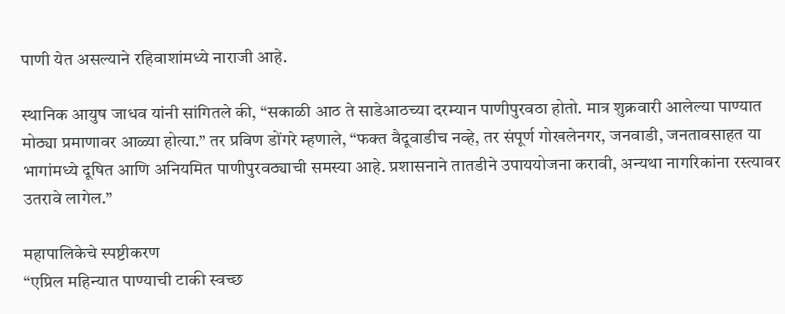पाणी येत असल्याने रहिवाशांमध्ये नाराजी आहे.

स्थानिक आयुष जाधव यांनी सांगितले की, “सकाळी आठ ते साडेआठच्या दरम्यान पाणीपुरवठा होतो. मात्र शुक्रवारी आलेल्या पाण्यात मोठ्या प्रमाणावर आळ्या होत्या.” तर प्रविण डोंगरे म्हणाले, “फक्त वैदूवाडीच नव्हे, तर संपूर्ण गोखलेनगर, जनवाडी, जनतावसाहत या भागांमध्ये दूषित आणि अनियमित पाणीपुरवठ्याची समस्या आहे. प्रशासनाने तातडीने उपाययोजना करावी, अन्यथा नागरिकांना रस्त्यावर उतरावे लागेल.”

महापालिकेचे स्पष्टीकरण
“एप्रिल महिन्यात पाण्याची टाकी स्वच्छ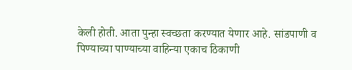केली होती. आता पुन्हा स्वच्छता करण्यात येणार आहे. सांडपाणी व पिण्याच्या पाण्याच्या वाहिन्या एकाच ठिकाणी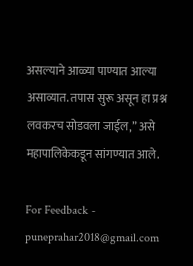असल्याने आळ्या पाण्यात आल्या असाव्यात. तपास सुरू असून हा प्रश्न लवकरच सोडवला जाईल,” असे महापालिकेकडून सांगण्यात आले.

For Feedback - puneprahar2018@gmail.com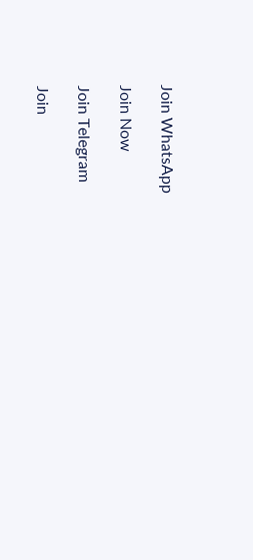Join WhatsApp

Join Now

Join Telegram

Join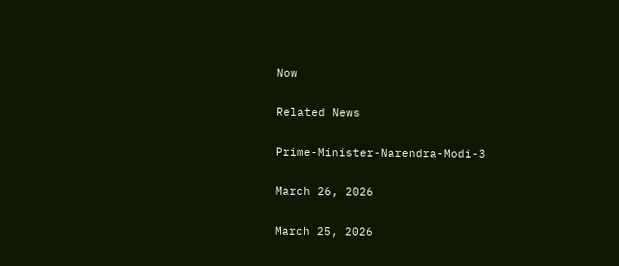Now

Related News

Prime-Minister-Narendra-Modi-3

March 26, 2026

March 25, 2026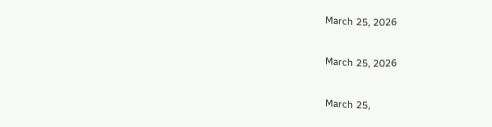March 25, 2026

March 25, 2026

March 25,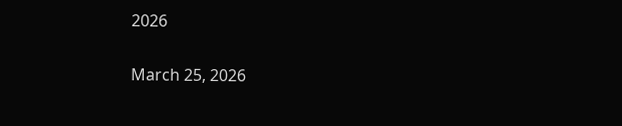2026

March 25, 2026